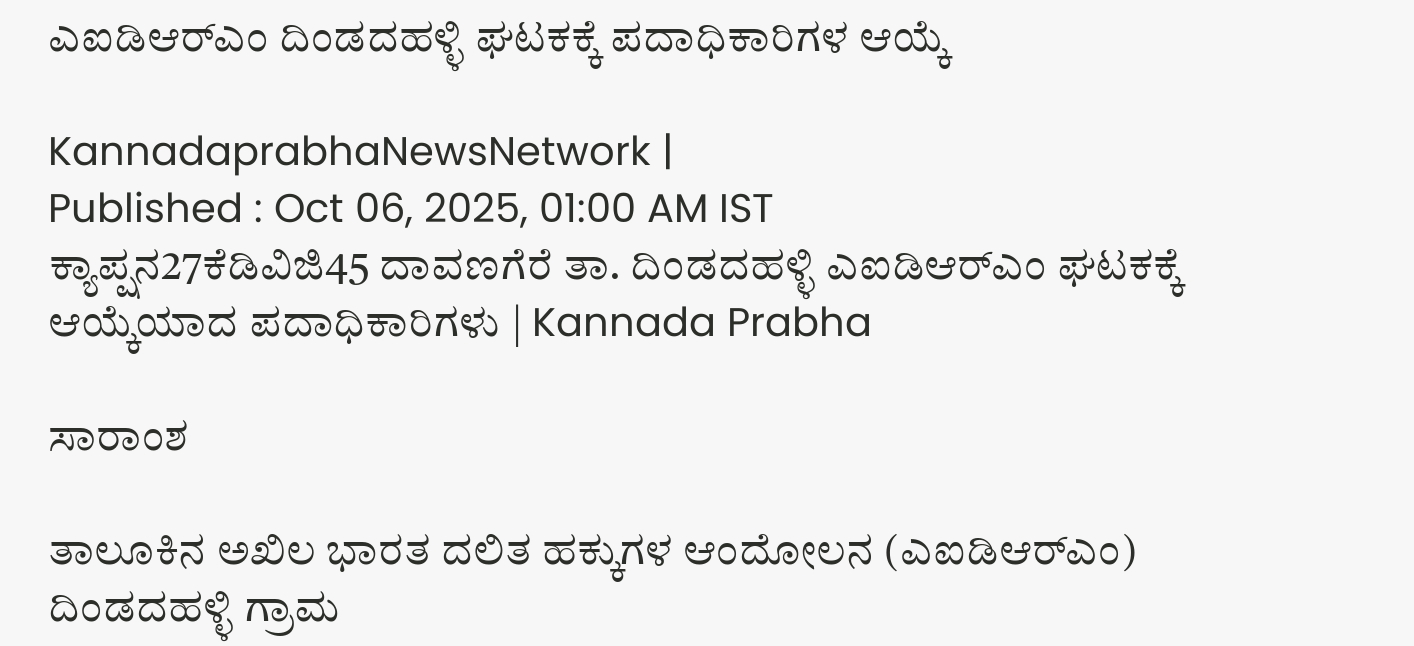ಎಐಡಿಆರ್‌ಎಂ ದಿಂಡದಹಳ್ಳಿ ಘಟಕಕ್ಕೆ ಪದಾಧಿಕಾರಿಗಳ ಆಯ್ಕೆ

KannadaprabhaNewsNetwork |
Published : Oct 06, 2025, 01:00 AM IST
ಕ್ಯಾಪ್ಷನ27ಕೆಡಿವಿಜಿ45 ದಾವಣಗೆರೆ ತಾ. ದಿಂಡದಹಳ್ಳಿ ಎಐಡಿಆರ್‌ಎಂ ಘಟಕಕ್ಕೆ ಆಯ್ಕೆಯಾದ ಪದಾಧಿಕಾರಿಗಳು | Kannada Prabha

ಸಾರಾಂಶ

ತಾಲೂಕಿನ ಅಖಿಲ ಭಾರತ ದಲಿತ ಹಕ್ಕುಗಳ ಆಂದೋಲನ (ಎಐಡಿಆರ್‌ಎಂ) ದಿಂಡದಹಳ್ಳಿ ಗ್ರಾಮ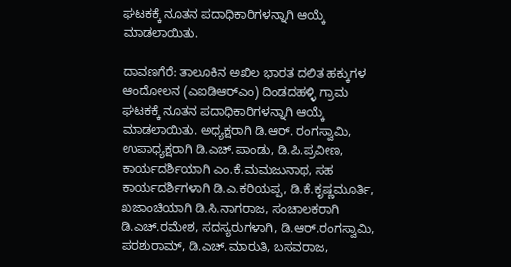ಘಟಕಕ್ಕೆ ನೂತನ ಪದಾಧಿಕಾರಿಗಳನ್ನಾಗಿ ಆಯ್ಕೆ ಮಾಡಲಾಯಿತು.

ದಾವಣಗೆರೆ: ತಾಲೂಕಿನ ಅಖಿಲ ಭಾರತ ದಲಿತ ಹಕ್ಕುಗಳ ಆಂದೋಲನ (ಎಐಡಿಆರ್‌ಎಂ) ದಿಂಡದಹಳ್ಳಿ ಗ್ರಾಮ ಘಟಕಕ್ಕೆ ನೂತನ ಪದಾಧಿಕಾರಿಗಳನ್ನಾಗಿ ಆಯ್ಕೆ ಮಾಡಲಾಯಿತು. ಅಧ್ಯಕ್ಷರಾಗಿ ಡಿ.ಆರ್. ರಂಗಸ್ವಾಮಿ, ಉಪಾಧ್ಯಕ್ಷರಾಗಿ ಡಿ.ಎಚ್.ಪಾಂಡು, ಡಿ.ಪಿ.ಪ್ರವೀಣ, ಕಾರ್ಯದರ್ಶಿಯಾಗಿ ಎಂ.ಕೆ.ಮಮಜುನಾಥ, ಸಹ ಕಾರ್ಯದರ್ಶಿಗಳಾಗಿ ಡಿ.ಎ.ಕರಿಯಪ್ಪ, ಡಿ.ಕೆ.ಕೃಷ್ಣಮೂರ್ತಿ, ಖಜಾಂಚಿಯಾಗಿ ಡಿ.ಸಿ.ನಾಗರಾಜ, ಸಂಚಾಲಕರಾಗಿ ಡಿ.ಎಚ್.ರಮೇಶ, ಸದಸ್ಯರುಗಳಾಗಿ, ಡಿ.ಆರ್.ರಂಗಸ್ವಾಮಿ, ಪರಶುರಾಮ್, ಡಿ.ಎಚ್.ಮಾರುತಿ, ಬಸವರಾಜ,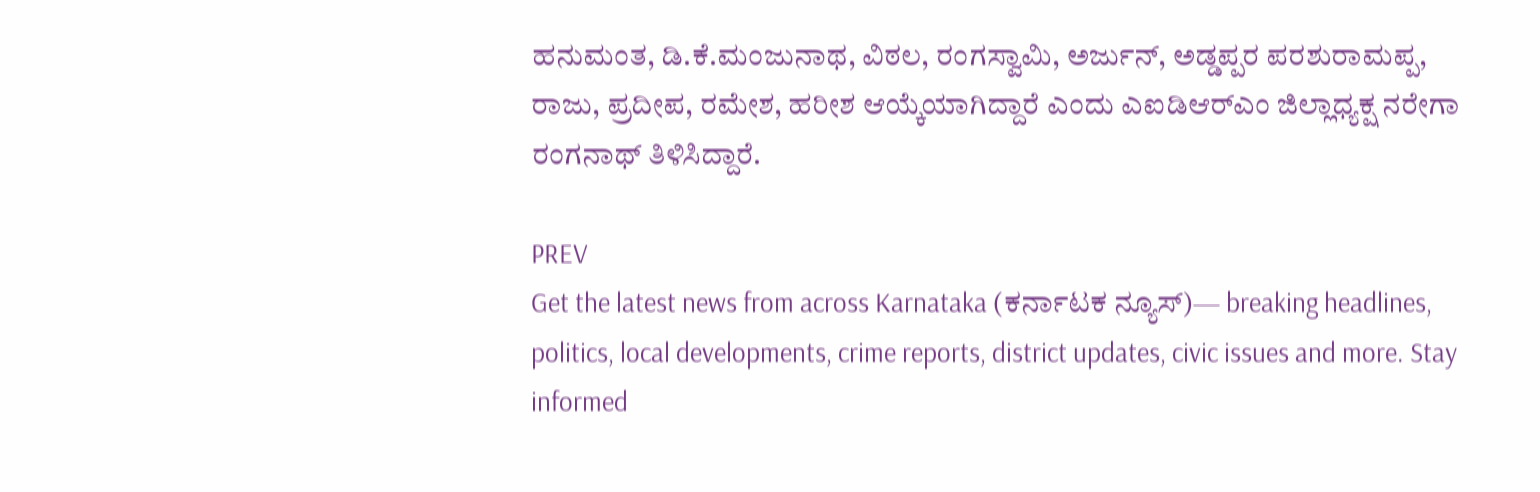ಹನುಮಂತ, ಡಿ.ಕೆ.ಮಂಜುನಾಥ, ವಿಠಲ, ರಂಗಸ್ವಾಮಿ, ಅರ್ಜುನ್, ಅಡ್ಡಪ್ಪರ ಪರಶುರಾಮಪ್ಪ, ರಾಜು, ಪ್ರದೀಪ, ರಮೇಶ, ಹರೀಶ ಆಯ್ಕೆಯಾಗಿದ್ದಾರೆ ಎಂದು ಎಐಡಿಆರ್‌ಎಂ ಜಿಲ್ಲಾಧ್ಯಕ್ಷ ನರೇಗಾ ರಂಗನಾಥ್ ತಿಳಿಸಿದ್ದಾರೆ.

PREV
Get the latest news from across Karnataka (ಕರ್ನಾಟಕ ನ್ಯೂಸ್)— breaking headlines, politics, local developments, crime reports, district updates, civic issues and more. Stay informed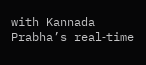with Kannada Prabha’s real‑time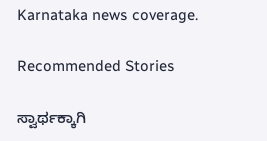Karnataka news coverage.

Recommended Stories

ಸ್ವಾರ್ಥಕ್ಕಾಗಿ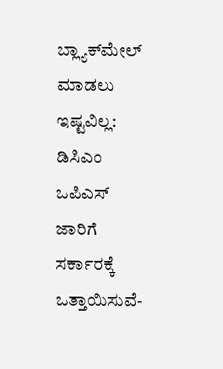ಬ್ಲ್ಯಾಕ್‌ಮೇಲ್‌ ಮಾಡಲು ಇಷ್ಟವಿಲ್ಲ: ಡಿಸಿಎಂ
ಒಪಿಎಸ್‌ ಜಾರಿಗೆ ಸರ್ಕಾರಕ್ಕೆ ಒತ್ತಾಯಿಸುವೆ-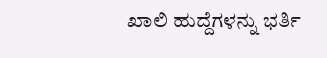ಖಾಲಿ ಹುದ್ದೆಗಳನ್ನು ಭರ್ತಿ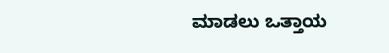ಮಾಡಲು ಒತ್ತಾಯ